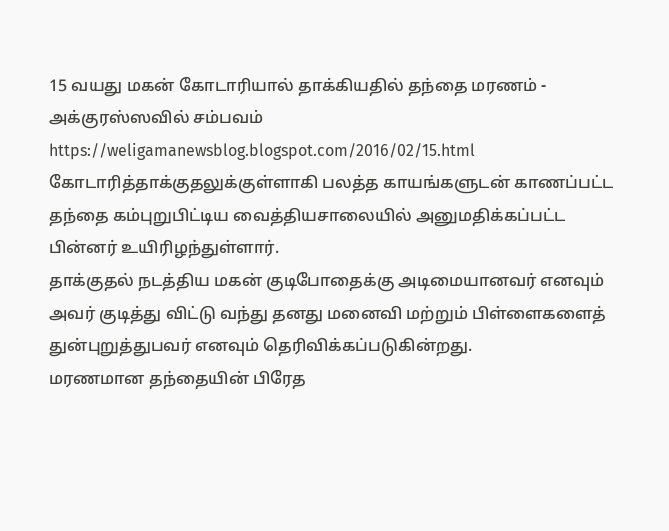15 வயது மகன் கோடாரியால் தாக்கியதில் தந்தை மரணம் - அக்குரஸ்ஸவில் சம்பவம்
https://weligamanewsblog.blogspot.com/2016/02/15.html
கோடாரித்தாக்குதலுக்குள்ளாகி பலத்த காயங்களுடன் காணப்பட்ட தந்தை கம்புறுபிட்டிய வைத்தியசாலையில் அனுமதிக்கப்பட்ட பின்னர் உயிரிழந்துள்ளார்.
தாக்குதல் நடத்திய மகன் குடிபோதைக்கு அடிமையானவர் எனவும் அவர் குடித்து விட்டு வந்து தனது மனைவி மற்றும் பிள்ளைகளைத் துன்புறுத்துபவர் எனவும் தெரிவிக்கப்படுகின்றது.
மரணமான தந்தையின் பிரேத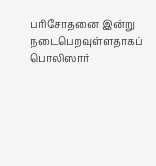பரிசோதனை இன்று நடைபெறவுள்ளதாகப் பொலிஸார்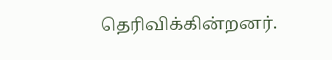தெரிவிக்கின்றனர்.